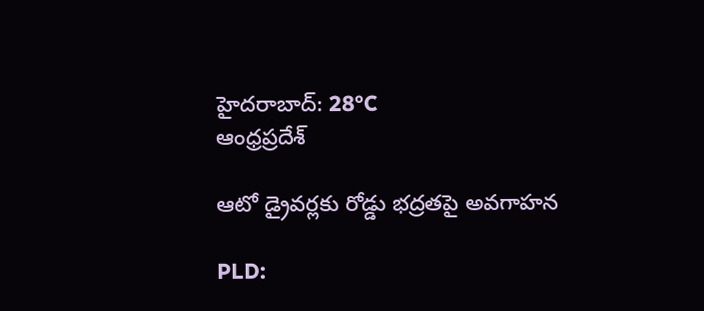హైదరాబాద్: 28°C
ఆంధ్రప్రదేశ్

ఆటో డ్రైవర్లకు రోడ్డు భద్రతపై అవగాహన

PLD: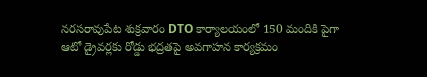నరసరావుపేట శుక్రవారం DTO కార్యాలయంలో 150 మందికి పైగా ఆటో డ్రైవర్లకు రోడ్డు భద్రతపై అవగాహన కార్యక్రమం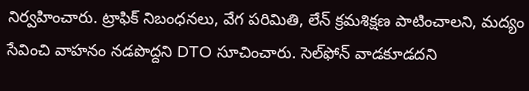నిర్వహించారు. ట్రాఫిక్ నిబంధనలు, వేగ పరిమితి, లేన్ క్రమశిక్షణ పాటించాలని, మద్యం సేవించి వాహనం నడపొద్దని DTO సూచించారు. సెల్‌ఫోన్ వాడకూడదని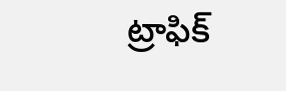ట్రాఫిక్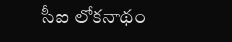సీఐ లోకనాథం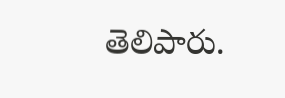తెలిపారు.